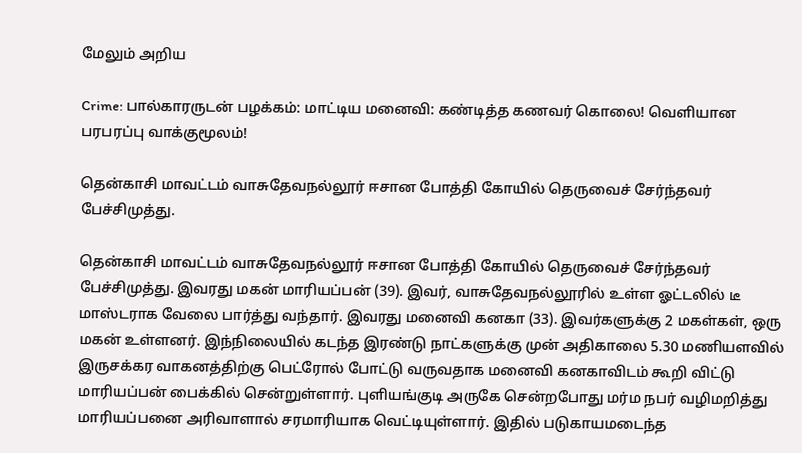மேலும் அறிய

Crime: பால்காரருடன் பழக்கம்: மாட்டிய மனைவி: கண்டித்த கணவர் கொலை! வெளியான பரபரப்பு வாக்குமூலம்!

தென்காசி மாவட்டம் வாசுதேவநல்லூர் ஈசான போத்தி கோயில் தெருவைச் சேர்ந்தவர் பேச்சிமுத்து.

தென்காசி மாவட்டம் வாசுதேவநல்லூர் ஈசான போத்தி கோயில் தெருவைச் சேர்ந்தவர் பேச்சிமுத்து. இவரது மகன் மாரியப்பன் (39). இவர், வாசுதேவநல்லூரில் உள்ள ஓட்டலில் டீ மாஸ்டராக வேலை பார்த்து வந்தார். இவரது மனைவி கனகா (33). இவர்களுக்கு 2 மகள்கள், ஒரு மகன் உள்ளனர். இந்நிலையில் கடந்த இரண்டு நாட்களுக்கு முன் அதிகாலை 5.30 மணியளவில் இருசக்கர வாகனத்திற்கு பெட்ரோல் போட்டு வருவதாக மனைவி கனகாவிடம் கூறி விட்டு மாரியப்பன் பைக்கில் சென்றுள்ளார். புளியங்குடி அருகே சென்றபோது மர்ம நபர் வழிமறித்து மாரியப்பனை அரிவாளால் சரமாரியாக வெட்டியுள்ளார். இதில் படுகாயமடைந்த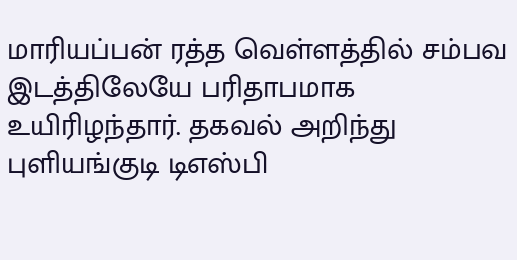மாரியப்பன் ரத்த வெள்ளத்தில் சம்பவ இடத்திலேயே பரிதாபமாக உயிரிழந்தார். தகவல் அறிந்து புளியங்குடி டிஎஸ்பி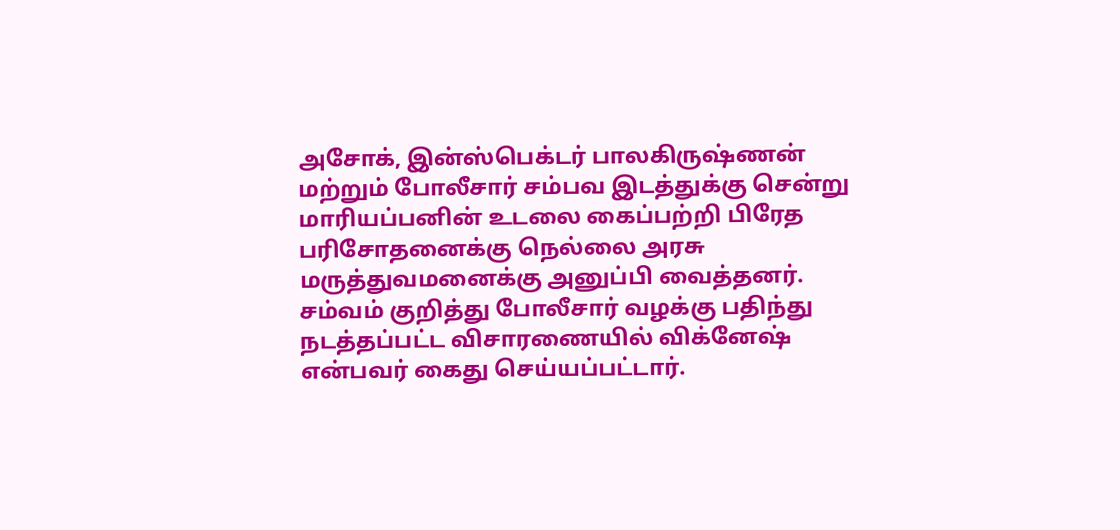அசோக், இன்ஸ்பெக்டர் பாலகிருஷ்ணன் மற்றும் போலீசார் சம்பவ இடத்துக்கு சென்று மாரியப்பனின் உடலை கைப்பற்றி பிரேத பரிசோதனைக்கு நெல்லை அரசு மருத்துவமனைக்கு அனுப்பி வைத்தனர். சம்வம் குறித்து போலீசார் வழக்கு பதிந்து நடத்தப்பட்ட விசாரணையில் விக்னேஷ் என்பவர் கைது செய்யப்பட்டார்.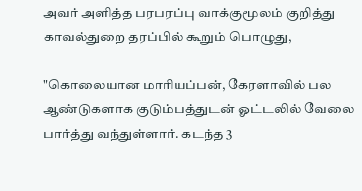அவர் அளித்த பரபரப்பு வாக்குமூலம் குறித்து காவல்துறை தரப்பில் கூறும் பொழுது,

"கொலையான மாரியப்பன், கேரளாவில் பல ஆண்டுகளாக குடும்பத்துடன் ஓட்டலில் வேலை பார்த்து வந்துள்ளார். கடந்த 3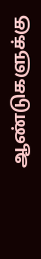ஆண்டுகளுக்கு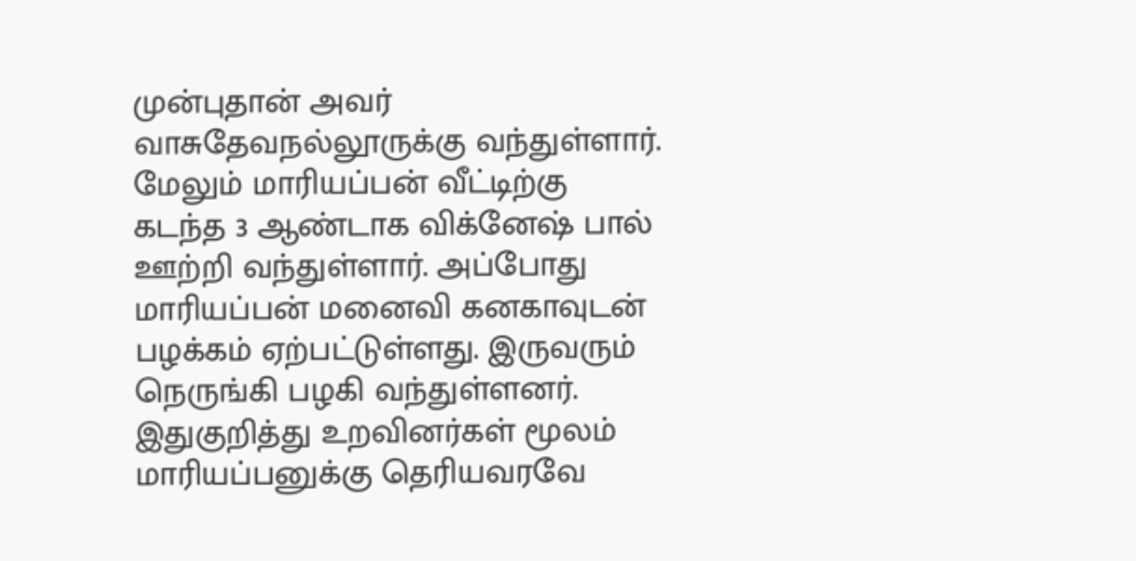முன்புதான் அவர் வாசுதேவநல்லூருக்கு வந்துள்ளார். மேலும் மாரியப்பன் வீட்டிற்கு கடந்த 3 ஆண்டாக விக்னேஷ் பால் ஊற்றி வந்துள்ளார். அப்போது மாரியப்பன் மனைவி கனகாவுடன் பழக்கம் ஏற்பட்டுள்ளது. இருவரும் நெருங்கி பழகி வந்துள்ளனர். இதுகுறித்து உறவினர்கள் மூலம் மாரியப்பனுக்கு தெரியவரவே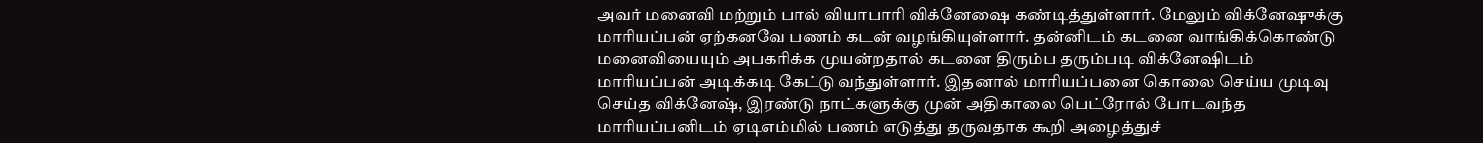அவர் மனைவி மற்றும் பால் வியாபாரி விக்னேஷை கண்டித்துள்ளார். மேலும் விக்னேஷுக்கு மாரியப்பன் ஏற்கனவே பணம் கடன் வழங்கியுள்ளார். தன்னிடம் கடனை வாங்கிக்கொண்டு மனைவியையும் அபகரிக்க முயன்றதால் கடனை திரும்ப தரும்படி விக்னேஷிடம் மாரியப்பன் அடிக்கடி கேட்டு வந்துள்ளார். இதனால் மாரியப்பனை கொலை செய்ய முடிவு செய்த விக்னேஷ், இரண்டு நாட்களுக்கு முன் அதிகாலை பெட்ரோல் போடவந்த மாரியப்பனிடம் ஏடிஎம்மில் பணம் எடுத்து தருவதாக கூறி அழைத்துச்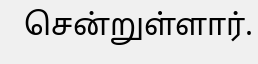சென்றுள்ளார்.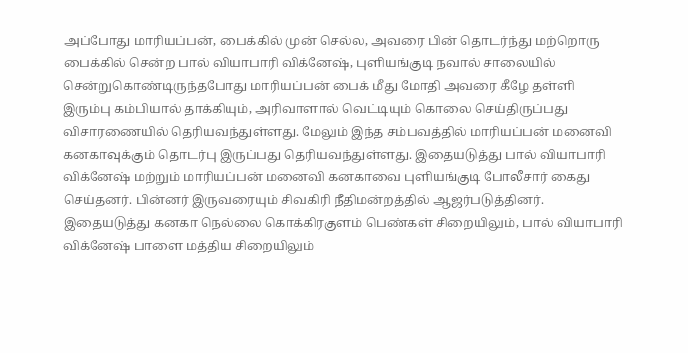அப்போது மாரியப்பன், பைக்கில் முன் செல்ல, அவரை பின் தொடர்ந்து மற்றொரு பைக்கில் சென்ற பால் வியாபாரி விக்னேஷ், புளியங்குடி நவால் சாலையில் சென்றுகொண்டிருந்தபோது மாரியப்பன் பைக் மீது மோதி அவரை கீழே தள்ளி இரும்பு கம்பியால் தாக்கியும், அரிவாளால் வெட்டியும் கொலை செய்திருப்பது விசாரணையில் தெரியவந்துள்ளது. மேலும் இந்த சம்பவத்தில் மாரியப்பன் மனைவி கனகாவுக்கும் தொடர்பு இருப்பது தெரியவந்துள்ளது. இதையடுத்து பால் வியாபாரி விக்னேஷ் மற்றும் மாரியப்பன் மனைவி கனகாவை புளியங்குடி போலீசார் கைது செய்தனர். பின்னர் இருவரையும் சிவகிரி நீதிமன்றத்தில் ஆஜர்படுத்தினர். இதையடுத்து கனகா நெல்லை கொக்கிரகுளம் பெண்கள் சிறையிலும், பால் வியாபாரி விக்னேஷ் பாளை மத்திய சிறையிலும்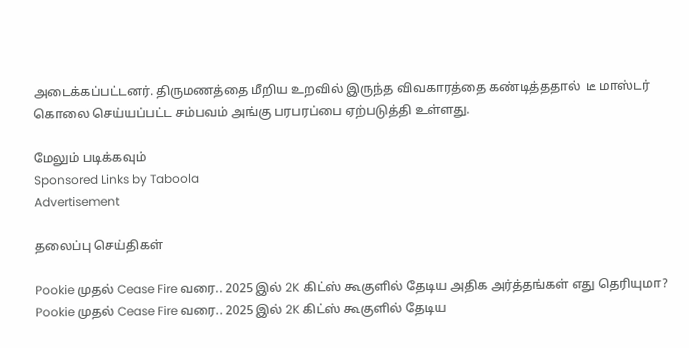அடைக்கப்பட்டனர். திருமணத்தை மீறிய உறவில் இருந்த விவகாரத்தை கண்டித்ததால்  டீ மாஸ்டர் கொலை செய்யப்பட்ட சம்பவம் அங்கு பரபரப்பை ஏற்படுத்தி உள்ளது.

மேலும் படிக்கவும்
Sponsored Links by Taboola
Advertisement

தலைப்பு செய்திகள்

Pookie முதல் Cease Fire வரை.. 2025 இல் 2K கிட்ஸ் கூகுளில் தேடிய அதிக அர்த்தங்கள் எது தெரியுமா?
Pookie முதல் Cease Fire வரை.. 2025 இல் 2K கிட்ஸ் கூகுளில் தேடிய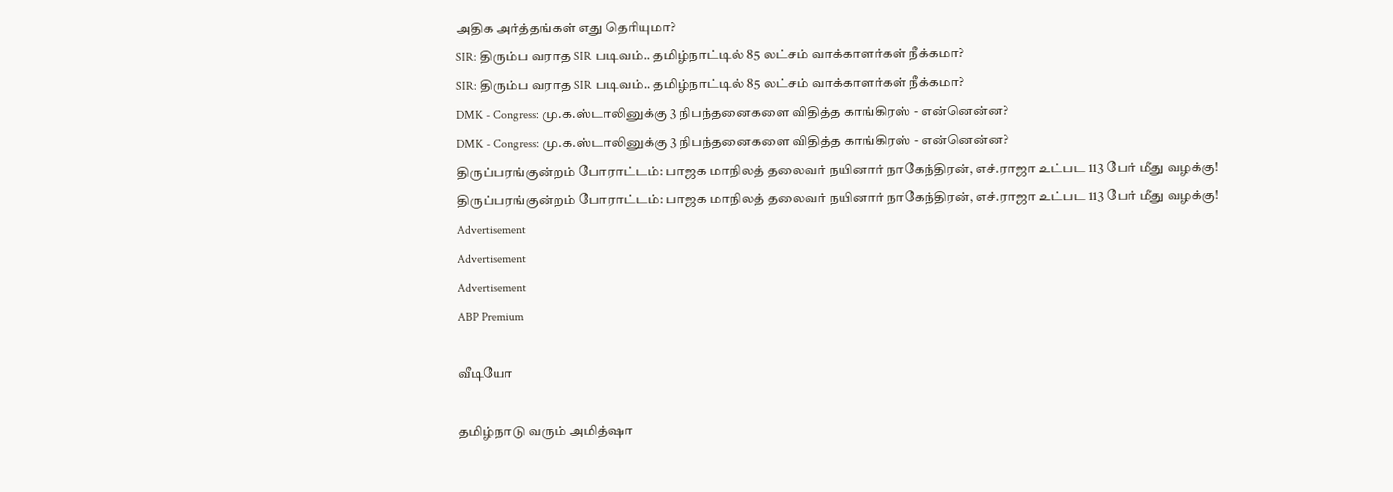அதிக அர்த்தங்கள் எது தெரியுமா?
SIR: திரும்ப வராத SIR படிவம்.. தமிழ்நாட்டில் 85 லட்சம் வாக்காளர்கள் நீக்கமா?
SIR: திரும்ப வராத SIR படிவம்.. தமிழ்நாட்டில் 85 லட்சம் வாக்காளர்கள் நீக்கமா?
DMK - Congress: மு.க.ஸ்டாலினுக்கு 3 நிபந்தனைகளை விதித்த காங்கிரஸ் - என்னென்ன?
DMK - Congress: மு.க.ஸ்டாலினுக்கு 3 நிபந்தனைகளை விதித்த காங்கிரஸ் - என்னென்ன?
திருப்பரங்குன்றம் போராட்டம்: பாஜக மாநிலத் தலைவர் நயினார் நாகேந்திரன், எச்.ராஜா உட்பட 113 பேர் மீது வழக்கு!
திருப்பரங்குன்றம் போராட்டம்: பாஜக மாநிலத் தலைவர் நயினார் நாகேந்திரன், எச்.ராஜா உட்பட 113 பேர் மீது வழக்கு!
Advertisement
Advertisement
Advertisement
ABP Premium

வீடியோ

தமிழ்நாடு வரும் அமித்ஷா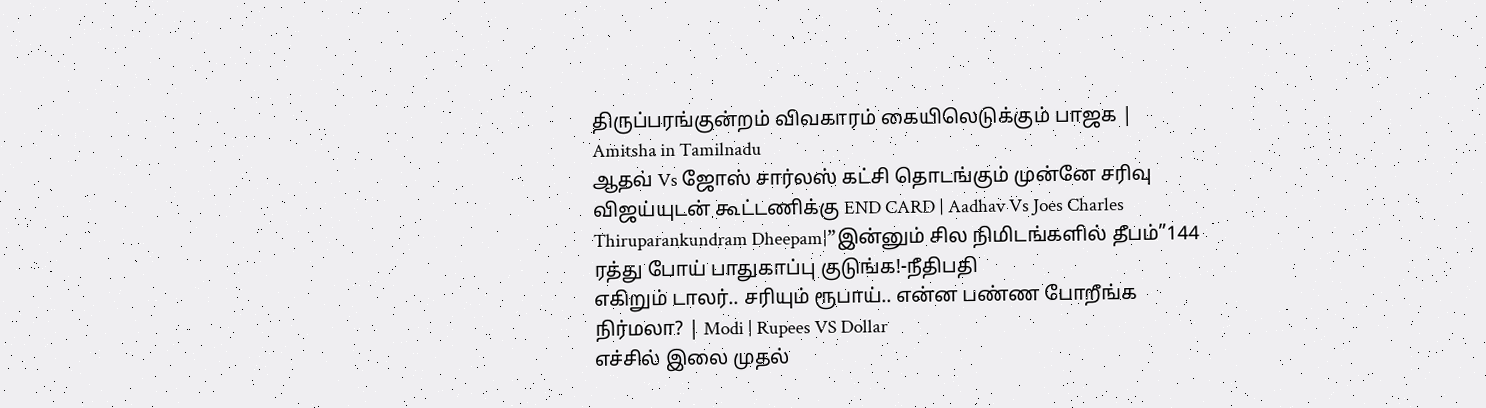திருப்பரங்குன்றம் விவகாரம் கையிலெடுக்கும் பாஜக | Amitsha in Tamilnadu
ஆதவ் Vs ஜோஸ் சார்லஸ் கட்சி தொடங்கும் முன்னே சரிவு விஜய்யுடன் கூட்டணிக்கு END CARD | Aadhav Vs Joes Charles
Thiruparankundram Dheepam|”இன்னும் சில நிமிடங்களில் தீபம்”144 ரத்து போய் பாதுகாப்பு குடுங்க!-நீதிபதி
எகிறும் டாலர்.. சரியும் ரூபாய்.. என்ன பண்ண போறீங்க நிர்மலா? | Modi | Rupees VS Dollar
எச்சில் இலை முதல்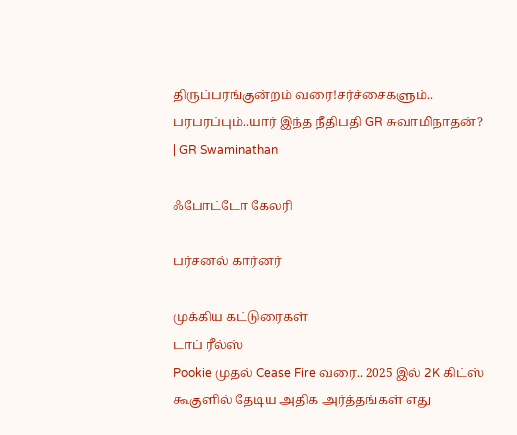திருப்பரங்குன்றம் வரை!சர்ச்சைகளும்.. பரபரப்பும்..யார் இந்த நீதிபதி GR சுவாமிநாதன்? | GR Swaminathan

ஃபோட்டோ கேலரி

பர்சனல் கார்னர்

முக்கிய கட்டுரைகள்
டாப் ரீல்ஸ்
Pookie முதல் Cease Fire வரை.. 2025 இல் 2K கிட்ஸ் கூகுளில் தேடிய அதிக அர்த்தங்கள் எது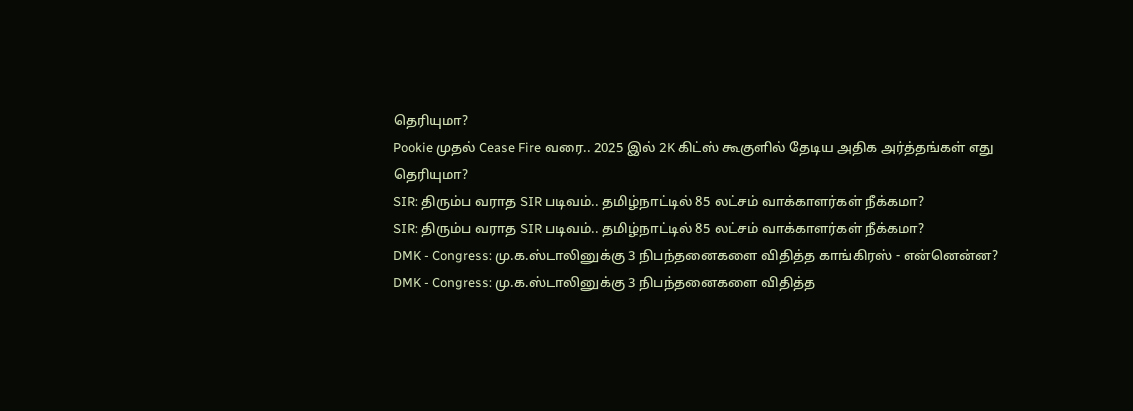தெரியுமா?
Pookie முதல் Cease Fire வரை.. 2025 இல் 2K கிட்ஸ் கூகுளில் தேடிய அதிக அர்த்தங்கள் எது தெரியுமா?
SIR: திரும்ப வராத SIR படிவம்.. தமிழ்நாட்டில் 85 லட்சம் வாக்காளர்கள் நீக்கமா?
SIR: திரும்ப வராத SIR படிவம்.. தமிழ்நாட்டில் 85 லட்சம் வாக்காளர்கள் நீக்கமா?
DMK - Congress: மு.க.ஸ்டாலினுக்கு 3 நிபந்தனைகளை விதித்த காங்கிரஸ் - என்னென்ன?
DMK - Congress: மு.க.ஸ்டாலினுக்கு 3 நிபந்தனைகளை விதித்த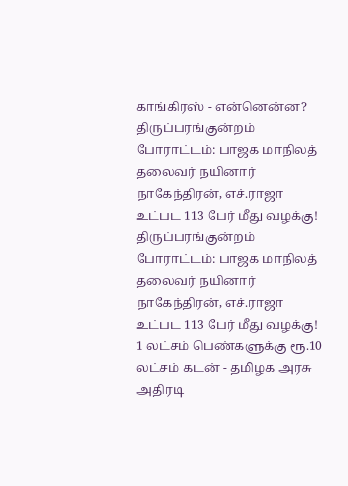காங்கிரஸ் - என்னென்ன?
திருப்பரங்குன்றம் போராட்டம்: பாஜக மாநிலத் தலைவர் நயினார் நாகேந்திரன், எச்.ராஜா உட்பட 113 பேர் மீது வழக்கு!
திருப்பரங்குன்றம் போராட்டம்: பாஜக மாநிலத் தலைவர் நயினார் நாகேந்திரன், எச்.ராஜா உட்பட 113 பேர் மீது வழக்கு!
1 லட்சம் பெண்களுக்கு ரூ.10 லட்சம் கடன் - தமிழக அரசு அதிரடி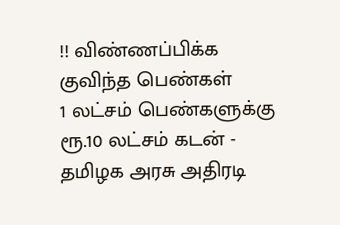!! விண்ணப்பிக்க குவிந்த பெண்கள்
1 லட்சம் பெண்களுக்கு ரூ.10 லட்சம் கடன் - தமிழக அரசு அதிரடி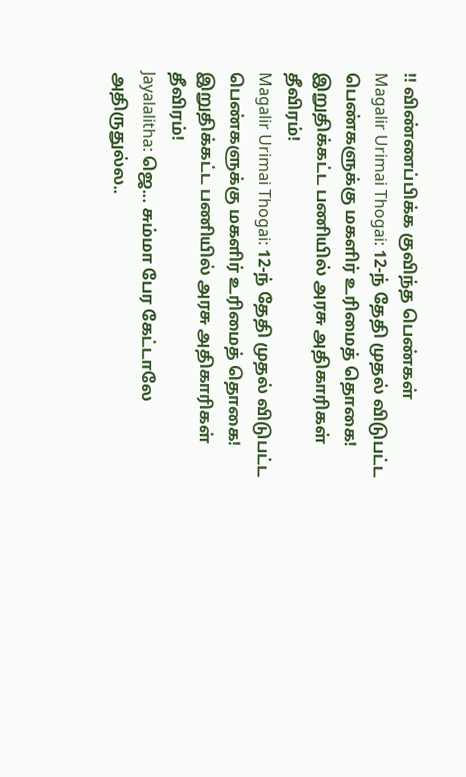!! விண்ணப்பிக்க குவிந்த பெண்கள்
Magalir Urimai Thogai: 12-ந் தேதி முதல் விடுபட்ட பெண்களுக்கு மகளிர் உரிமைத் தொகை! இறுதிக்கட்ட பணியில் அரசு அதிகாரிகள் தீவிரம்!
Magalir Urimai Thogai: 12-ந் தேதி முதல் விடுபட்ட பெண்களுக்கு மகளிர் உரிமைத் தொகை! இறுதிக்கட்ட பணியில் அரசு அதிகாரிகள் தீவிரம்!
Jayalalitha: ஜெ... சும்மா பேர கேட்டாலே அதிருதுல்ல..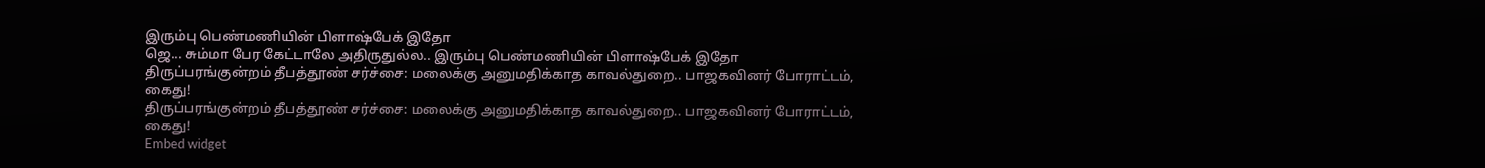இரும்பு பெண்மணியின் பிளாஷ்பேக் இதோ
ஜெ... சும்மா பேர கேட்டாலே அதிருதுல்ல.. இரும்பு பெண்மணியின் பிளாஷ்பேக் இதோ
திருப்பரங்குன்றம் தீபத்தூண் சர்ச்சை: மலைக்கு அனுமதிக்காத காவல்துறை.. பாஜகவினர் போராட்டம், கைது!
திருப்பரங்குன்றம் தீபத்தூண் சர்ச்சை: மலைக்கு அனுமதிக்காத காவல்துறை.. பாஜகவினர் போராட்டம், கைது!
Embed widget